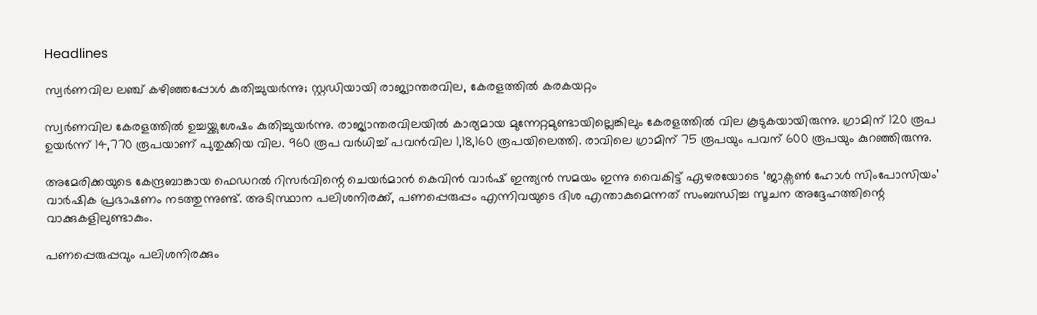Headlines

സ്വർണവില ലഞ്ച് കഴിഞ്ഞപ്പോൾ കുതിച്ചുയർന്നു; സ്റ്റഡിയായി രാജ്യാന്തരവില, കേരളത്തിൽ കരകയറ്റം

സ്വർണവില കേരളത്തിൽ ഉച്ചയ്ക്കുശേഷം കുതിച്ചുയർന്നു. രാജ്യാന്തരവിലയിൽ കാര്യമായ മുന്നേറ്റമുണ്ടായില്ലെങ്കിലും കേരളത്തിൽ വില കൂടുകയായിരുന്നു. ഗ്രാമിന് 120 രൂപ ഉയർന്ന് 14,770 രൂപയാണ് പുതുക്കിയ വില. 960 രൂപ വർധിച്ച് പവൻവില 1,18,160 രൂപയിലെത്തി. രാവിലെ ഗ്രാമിന് 75 രൂപയും പവന് 600 രൂപയും കുറഞ്ഞിരുന്നു.

അമേരിക്കയുടെ കേന്ദ്രബാങ്കായ ഫെഡറൽ റിസർവിന്റെ ചെയർമാൻ കെവിൻ വാർഷ് ഇന്ത്യൻ സമയം ഇന്നു വൈകിട്ട് ഏഴരയോടെ ‘ജാക്സൺ ഹോൾ സിംപോസിയം’ വാർഷിക പ്രഭാഷണം നടത്തുന്നുണ്ട്. അടിസ്ഥാന പലിശനിരക്ക്, പണപ്പെരുപ്പം എന്നിവയുടെ ദിശ എന്താകുമെന്നത് സംബന്ധിച്ച സൂചന അദ്ദേഹത്തിന്റെ വാക്കുകളിലുണ്ടാകും.

പണപ്പെരുപ്പവും പലിശനിരക്കും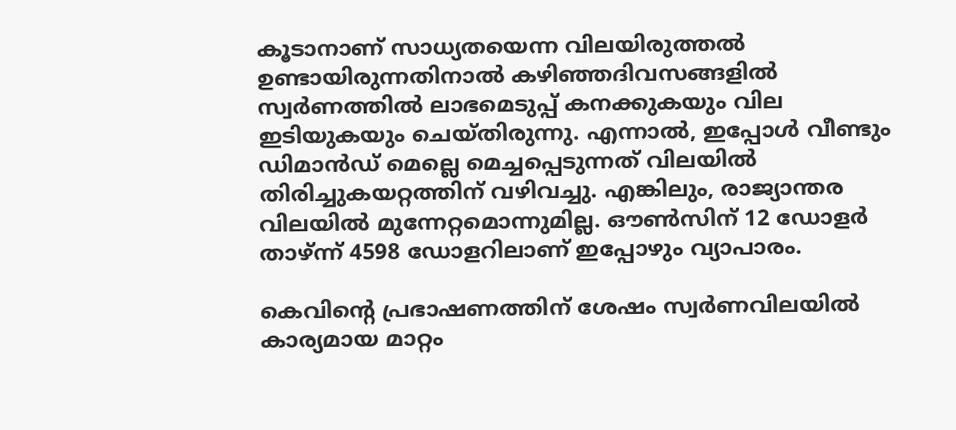കൂടാനാണ് സാധ്യതയെന്ന വിലയിരുത്തൽ ഉണ്ടായിരുന്നതിനാൽ കഴിഞ്ഞദിവസങ്ങളിൽ സ്വർണത്തിൽ ലാഭമെടുപ്പ് കനക്കുകയും വില ഇടിയുകയും ചെയ്തിരുന്നു. എന്നാൽ, ഇപ്പോൾ വീണ്ടും ഡിമാൻഡ് മെല്ലെ മെച്ചപ്പെടുന്നത് വിലയിൽ തിരിച്ചുകയറ്റത്തിന് വഴിവച്ചു. എങ്കിലും, രാജ്യാന്തര വിലയിൽ മുന്നേറ്റമൊന്നുമില്ല. ഔൺസിന് 12 ഡോളർ താഴ്ന്ന് 4598 ഡോളറിലാണ് ഇപ്പോഴും വ്യാപാരം.

കെവിന്റെ പ്രഭാഷണത്തിന് ശേഷം സ്വർണവിലയിൽ കാര്യമായ മാറ്റം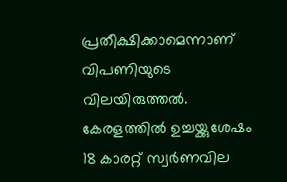പ്രതീക്ഷിക്കാമെന്നാണ് വിപണിയുടെ വിലയിരുത്തൽ. കേരളത്തിൽ ഉച്ചയ്ക്കുശേഷം 18 കാരറ്റ് സ്വർണവില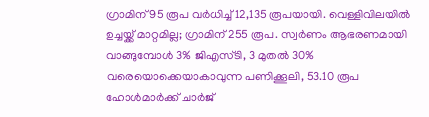ഗ്രാമിന് 95 രൂപ വർധിച്ച് 12,135 രൂപയായി. വെള്ളിവിലയിൽ ഉച്ചയ്ക്ക് മാറ്റമില്ല; ഗ്രാമിന് 255 രൂപ. സ്വർണം ആഭരണമായി വാങ്ങുമ്പോൾ 3% ജിഎസ്ടി, 3 മുതൽ 30% വരെയൊക്കെയാകാവുന്ന പണിക്കൂലി, 53.10 രൂപ ഹോൾമാർക്ക് ചാർജ്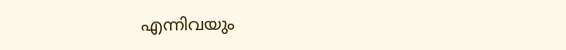എന്നിവയും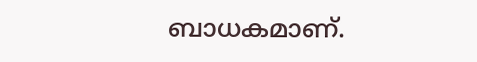ബാധകമാണ്.